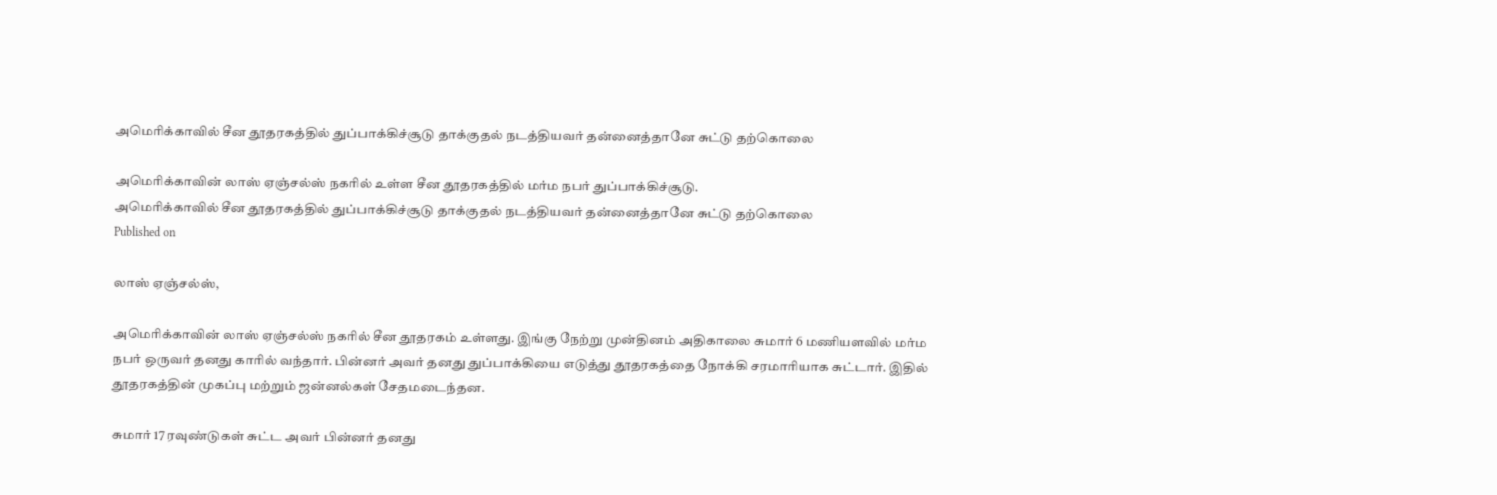அமெரிக்காவில் சீன தூதரகத்தில் துப்பாக்கிச்சூடு தாக்குதல் நடத்தியவர் தன்னைத்தானே சுட்டு தற்கொலை

அமெரிக்காவின் லாஸ் ஏஞ்சல்ஸ் நகரில் உள்ள சீன தூதரகத்தில் மர்ம நபர் துப்பாக்கிச்சூடு.
அமெரிக்காவில் சீன தூதரகத்தில் துப்பாக்கிச்சூடு தாக்குதல் நடத்தியவர் தன்னைத்தானே சுட்டு தற்கொலை
Published on

லாஸ் ஏஞ்சல்ஸ்,

அமெரிக்காவின் லாஸ் ஏஞ்சல்ஸ் நகரில் சீன தூதரகம் உள்ளது. இங்கு நேற்று முன்தினம் அதிகாலை சுமார் 6 மணியளவில் மர்ம நபர் ஒருவர் தனது காரில் வந்தார். பின்னர் அவர் தனது துப்பாக்கியை எடுத்து தூதரகத்தை நோக்கி சரமாரியாக சுட்டார். இதில் தூதரகத்தின் முகப்பு மற்றும் ஜன்னல்கள் சேதமடைந்தன.

சுமார் 17 ரவுண்டுகள் சுட்ட அவர் பின்னர் தனது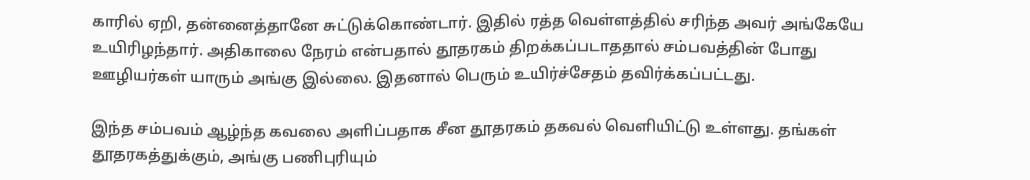காரில் ஏறி, தன்னைத்தானே சுட்டுக்கொண்டார். இதில் ரத்த வெள்ளத்தில் சரிந்த அவர் அங்கேயே உயிரிழந்தார். அதிகாலை நேரம் என்பதால் தூதரகம் திறக்கப்படாததால் சம்பவத்தின் போது ஊழியர்கள் யாரும் அங்கு இல்லை. இதனால் பெரும் உயிர்ச்சேதம் தவிர்க்கப்பட்டது.

இந்த சம்பவம் ஆழ்ந்த கவலை அளிப்பதாக சீன தூதரகம் தகவல் வெளியிட்டு உள்ளது. தங்கள் தூதரகத்துக்கும், அங்கு பணிபுரியும்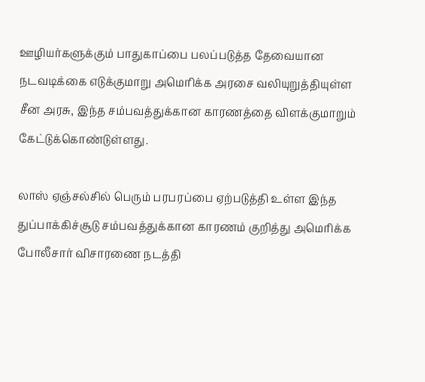ஊழியர்களுக்கும் பாதுகாப்பை பலப்படுத்த தேவையான நடவடிக்கை எடுக்குமாறு அமெரிக்க அரசை வலியுறுத்தியுள்ள சீன அரசு, இந்த சம்பவத்துக்கான காரணத்தை விளக்குமாறும் கேட்டுக்கொண்டுள்ளது.

லாஸ் ஏஞ்சல்சில் பெரும் பரபரப்பை ஏற்படுத்தி உள்ள இந்த துப்பாக்கிச்சூடு சம்பவத்துக்கான காரணம் குறித்து அமெரிக்க போலீசார் விசாரணை நடத்தி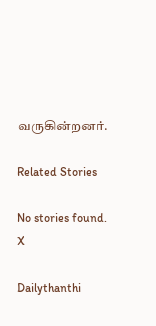வருகின்றனர்.

Related Stories

No stories found.
X

Dailythanthi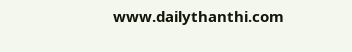www.dailythanthi.com